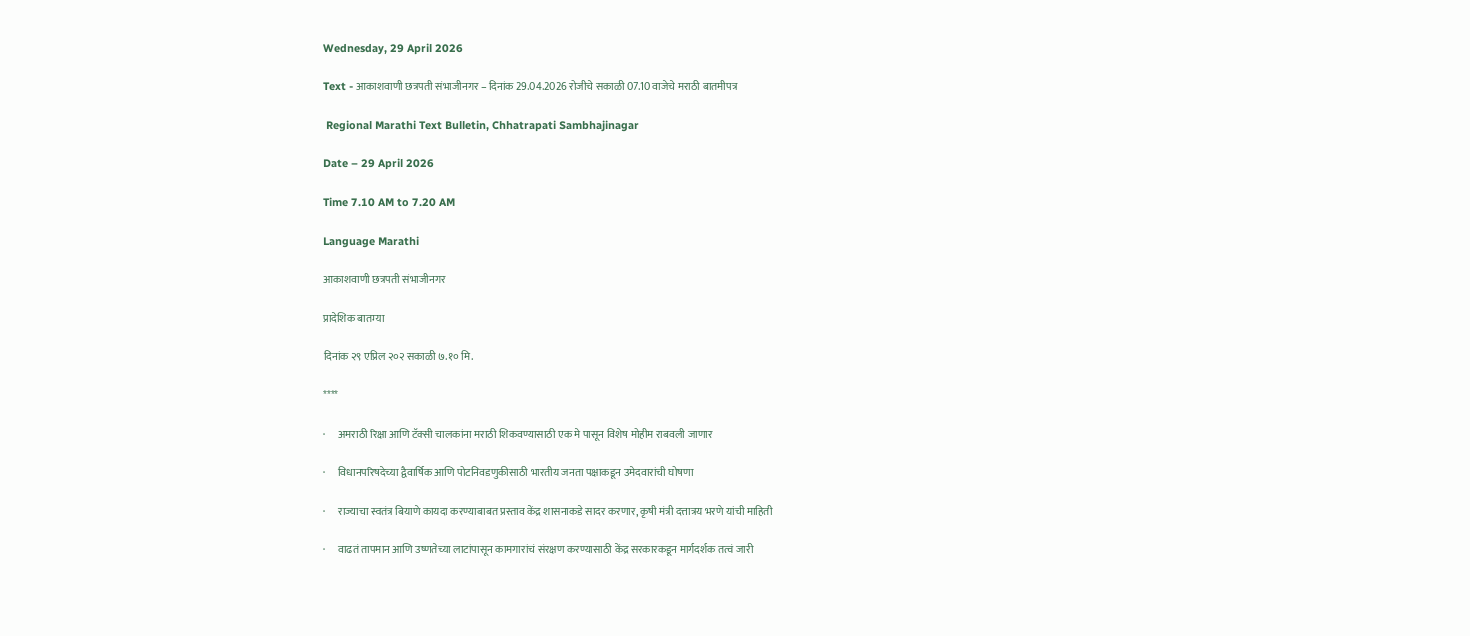Wednesday, 29 April 2026

Text - आकाशवाणी छत्रपती संभाजीनगर – दिनांक 29.04.2026 रोजीचे सकाळी 07.10 वाजेचे मराठी बातमीपत्र

 Regional Marathi Text Bulletin, Chhatrapati Sambhajinagar

Date – 29 April 2026

Time 7.10 AM to 7.20 AM

Language Marathi

आकाशवाणी छत्रपती संभाजीनगर

प्रादेशिक बातम्या

दिनांक २९ एप्रिल २०२ सकाळी ७.१० मि.

****

·      अमराठी रिक्षा आणि टॅक्सी चालकांना मराठी शिकवण्यासाठी एक मे पासून विशेष मोहीम राबवली जाणार

·      विधानपरिषदेच्या द्वैवार्षिक आणि पोटनिवडणुकीसाठी भारतीय जनता पक्षाकडून उमेदवारांची घोषणा

·      राज्याचा स्वतंत्र बियाणे कायदा करण्याबाबत प्रस्ताव केंद्र शासनाकडे सादर करणार, कृषी मंत्री दत्तात्रय भरणे यांची माहिती

·      वाढतं तापमान आणि उष्णतेच्या लाटांपासून कामगारांचं संरक्षण करण्यासाठी केंद्र सरकारकडून मार्गदर्शक तत्वं जारी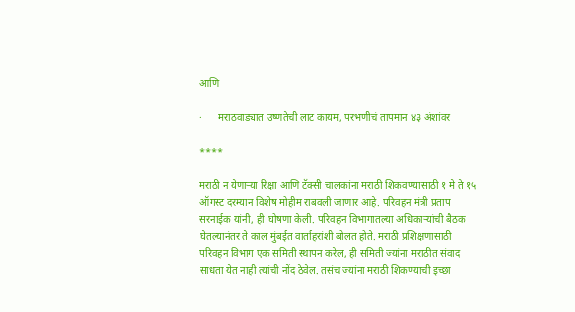आणि

·      मराठवाड्यात उष्णतेची लाट कायम, परभणीचं तापमान ४३ अंशांवर

****

मराठी न येणाऱ्या रिक्षा आणि टॅक्सी चालकांना मराठी शिकवण्यासाठी १ मे ते १५ ऑगस्ट दरम्यान विशेष मोहीम राबवली जाणार आहे. परिवहन मंत्री प्रताप सरनाईक यांनी, ही घोषणा केली. परिवहन विभागातल्या अधिकाऱ्यांची बैठक घेतल्यानंतर ते काल मुंबईत वार्ताहरांशी बोलत होते. मराठी प्रशिक्षणासाठी परिवहन विभाग एक समिती स्थापन करेल, ही समिती ज्यांना मराठीत संवाद साधता येत नाही त्यांची नोंद ठेवेल. तसंच ज्यांना मराठी शिकण्याची इच्छा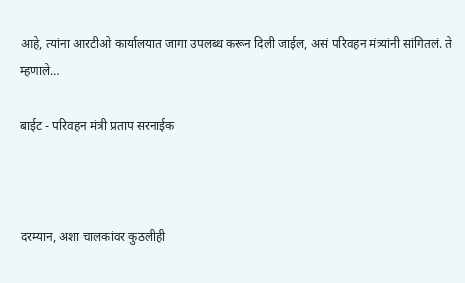आहे, त्यांना आरटीओ कार्यालयात जागा उपलब्ध करून दिली जाईल, असं परिवहन मंत्र्यांनी सांगितलं. ते म्हणाले…

बाईट - परिवहन मंत्री प्रताप सरनाईक



दरम्यान, अशा चालकांवर कुठलीही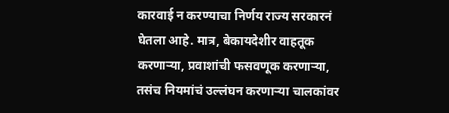कारवाई न करण्याचा निर्णय राज्य सरकारनं घेतला आहे. मात्र, बेकायदेशीर वाहतूक करणाऱ्या, प्रवाशांची फसवणूक करणाऱ्या, तसंच नियमांचं उल्लंघन करणाऱ्या चालकांवर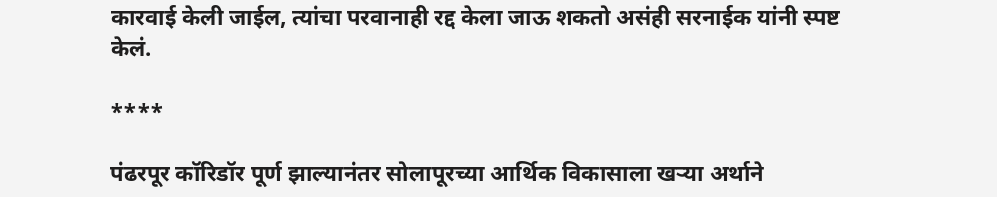कारवाई केली जाईल, त्यांचा परवानाही रद्द केला जाऊ शकतो असंही सरनाईक यांनी स्पष्ट केलं.

****

पंढरपूर कॉरिडॉर पूर्ण झाल्यानंतर सोलापूरच्या आर्थिक विकासाला खऱ्या अर्थाने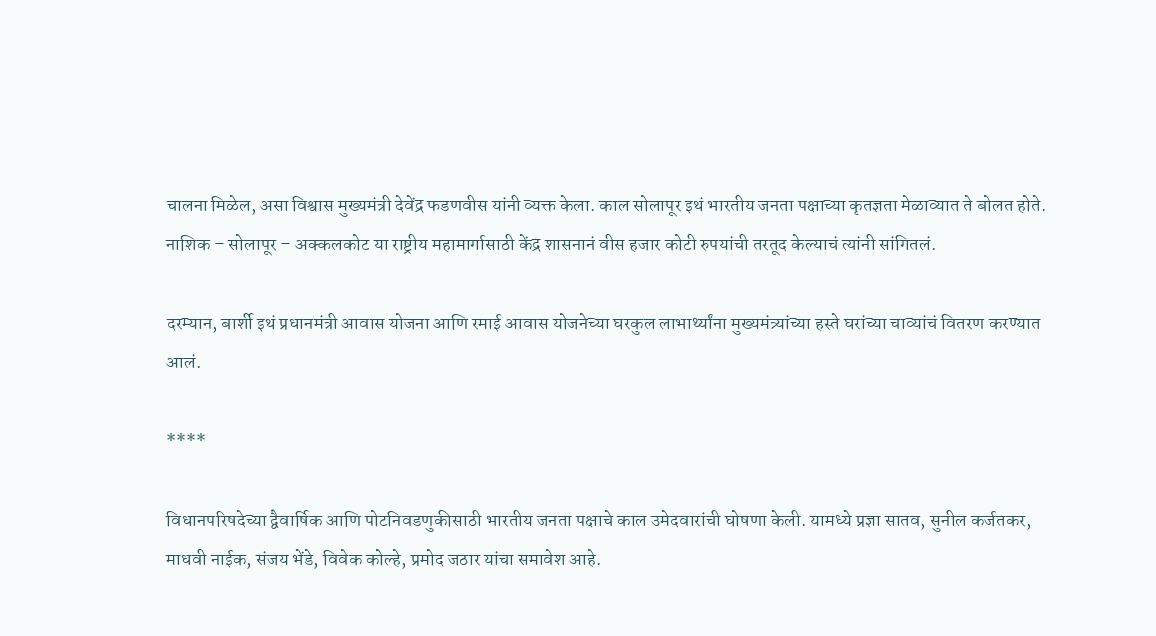चालना मिळेल, असा विश्वास मुख्यमंत्री देवेंद्र फडणवीस यांनी व्यक्त केला. काल सोलापूर इथं भारतीय जनता पक्षाच्या कृतज्ञता मेळाव्यात ते बोलत होते. नाशिक – सोलापूर – अक्कलकोट या राष्ट्रीय महामार्गासाठी केंद्र शासनानं वीस हजार कोटी रुपयांची तरतूद केल्याचं त्यांनी सांगितलं.

दरम्यान, बार्शी इथं प्रधानमंत्री आवास योजना आणि रमाई आवास योजनेच्या घरकुल लाभार्थ्यांना मुख्यमंत्र्यांच्या हस्ते घरांच्या चाव्यांचं वितरण करण्यात आलं.

****

विधानपरिषदेच्या द्वैवार्षिक आणि पोटनिवडणुकीसाठी भारतीय जनता पक्षाचे काल उमेदवारांची घोषणा केली. यामध्ये प्रज्ञा सातव, सुनील कर्जतकर, माधवी नाईक, संजय भेंडे, विवेक कोल्हे, प्रमोद जठार यांचा समावेश आहे.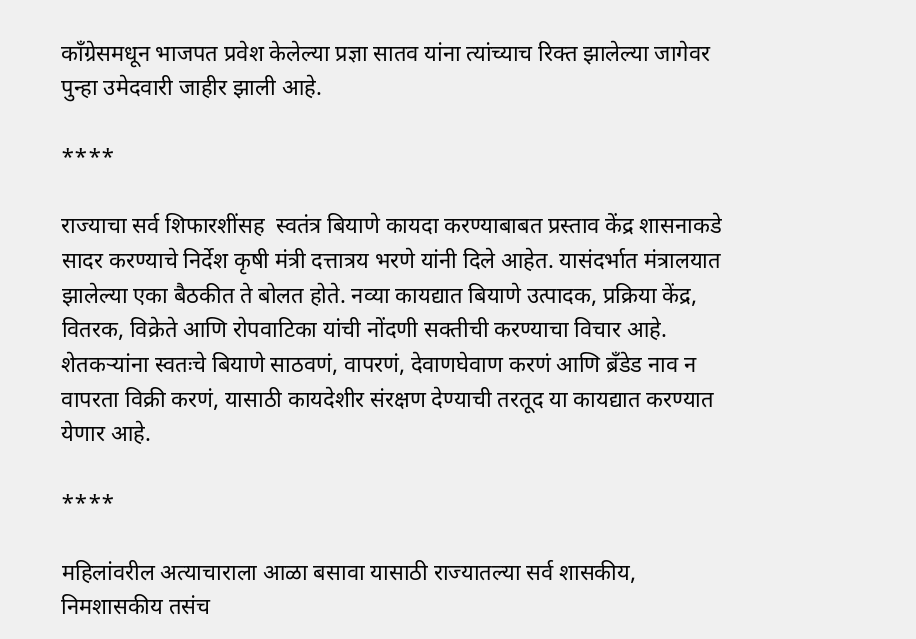काँग्रेसमधून भाजपत प्रवेश केलेल्या प्रज्ञा सातव यांना त्यांच्याच रिक्त झालेल्या जागेवर पुन्हा उमेदवारी जाहीर झाली आहे.

****

राज्याचा सर्व शिफारशींसह  स्वतंत्र बियाणे कायदा करण्याबाबत प्रस्ताव केंद्र शासनाकडे सादर करण्याचे निर्देश कृषी मंत्री दत्तात्रय भरणे यांनी दिले आहेत. यासंदर्भात मंत्रालयात झालेल्या एका बैठकीत ते बोलत होते. नव्या कायद्यात बियाणे उत्पादक, प्रक्रिया केंद्र, वितरक, विक्रेते आणि रोपवाटिका यांची नोंदणी सक्तीची करण्याचा विचार आहे. शेतकऱ्यांना स्वतःचे बियाणे साठवणं, वापरणं, देवाणघेवाण करणं आणि ब्रँडेड नाव न वापरता विक्री करणं, यासाठी कायदेशीर संरक्षण देण्याची तरतूद या कायद्यात करण्यात येणार आहे.

****

महिलांवरील अत्याचाराला आळा बसावा यासाठी राज्यातल्या सर्व शासकीय, निमशासकीय तसंच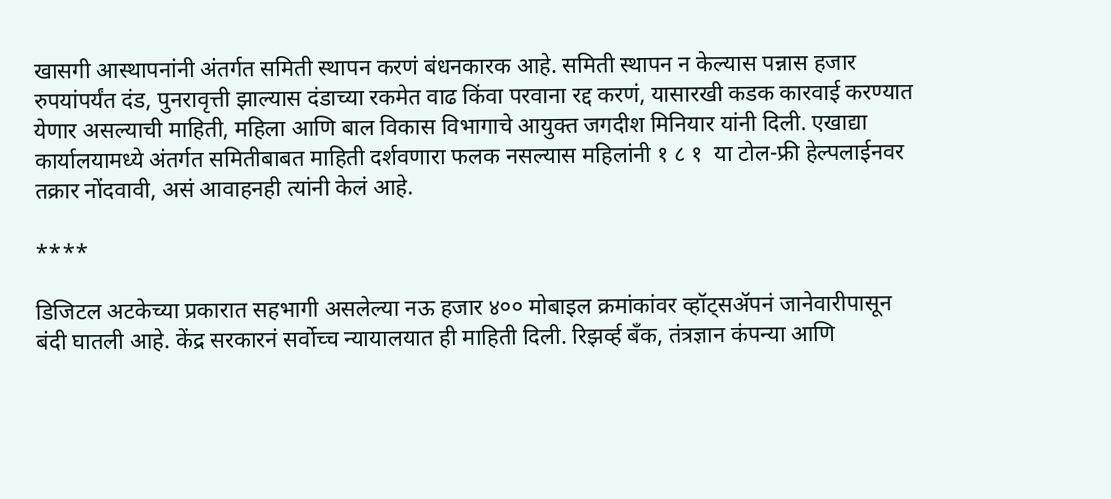खासगी आस्थापनांनी अंतर्गत समिती स्थापन करणं बंधनकारक आहे. समिती स्थापन न केल्यास पन्नास हजार रुपयांपर्यंत दंड, पुनरावृत्ती झाल्यास दंडाच्या रकमेत वाढ किंवा परवाना रद्द करणं, यासारखी कडक कारवाई करण्यात येणार असल्याची माहिती, महिला आणि बाल विकास विभागाचे आयुक्त जगदीश मिनियार यांनी दिली. एखाद्या कार्यालयामध्ये अंतर्गत समितीबाबत माहिती दर्शवणारा फलक नसल्यास महिलांनी १ ८ १  या टोल-फ्री हेल्पलाईनवर तक्रार नोंदवावी, असं आवाहनही त्यांनी केलं आहे.

****

डिजिटल अटकेच्या प्रकारात सहभागी असलेल्या नऊ हजार ४०० मोबाइल क्रमांकांवर व्हॉट्सॲपनं जानेवारीपासून बंदी घातली आहे. केंद्र सरकारनं सर्वोच्च न्यायालयात ही माहिती दिली. रिझर्व्ह बँक, तंत्रज्ञान कंपन्या आणि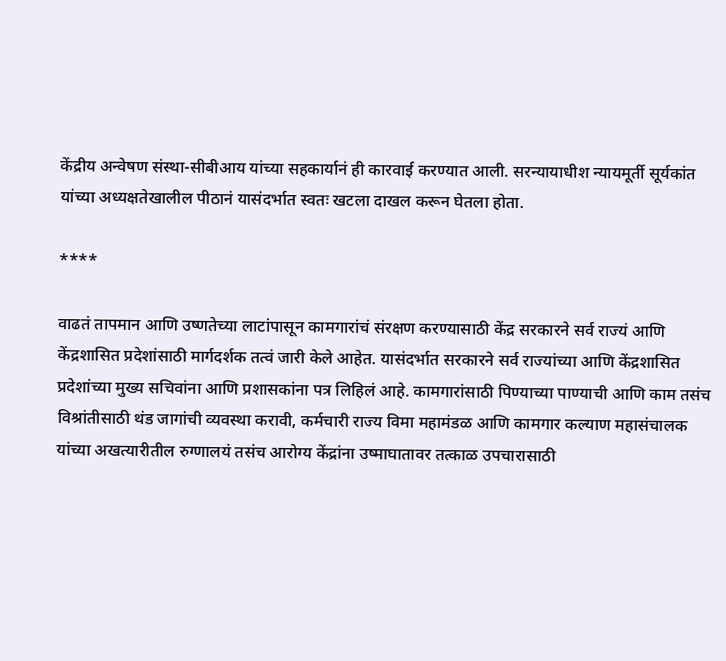केंद्रीय अन्वेषण संस्था-सीबीआय यांच्या सहकार्यानं ही कारवाई करण्यात आली. सरन्यायाधीश न्यायमूर्ती सूर्यकांत यांच्या अध्यक्षतेखालील पीठानं यासंदर्भात स्वतः खटला दाखल करून घेतला होता.

****

वाढतं तापमान आणि उष्णतेच्या लाटांपासून कामगारांचं संरक्षण करण्यासाठी केंद्र सरकारने सर्व राज्यं आणि केंद्रशासित प्रदेशांसाठी मार्गदर्शक तत्वं जारी केले आहेत. यासंदर्भात सरकारने सर्व राज्यांच्या आणि केंद्रशासित प्रदेशांच्या मुख्य सचिवांना आणि प्रशासकांना पत्र लिहिलं आहे. कामगारांसाठी पिण्याच्या पाण्याची आणि काम तसंच विश्रांतीसाठी थंड जागांची व्यवस्था करावी, कर्मचारी राज्य विमा महामंडळ आणि कामगार कल्याण महासंचालक यांच्या अखत्यारीतील रुग्णालयं तसंच आरोग्य केंद्रांना उष्माघातावर तत्काळ उपचारासाठी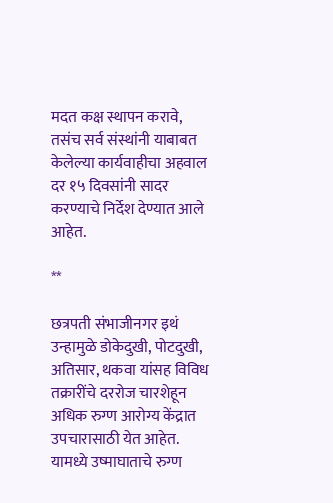मदत कक्ष स्थापन करावे, तसंच सर्व संस्थांनी याबाबत केलेल्या कार्यवाहीचा अहवाल दर १५ दिवसांनी सादर करण्याचे निर्देश देण्यात आले आहेत.

**

छत्रपती संभाजीनगर इथं उन्हामुळे डोकेदुखी, पोटदुखी, अतिसार, थकवा यांसह विविध तक्रारींचे दररोज चारशेहून अधिक रुग्ण आरोग्य केंद्रात उपचारासाठी येत आहेत. यामध्ये उष्माघाताचे रुग्ण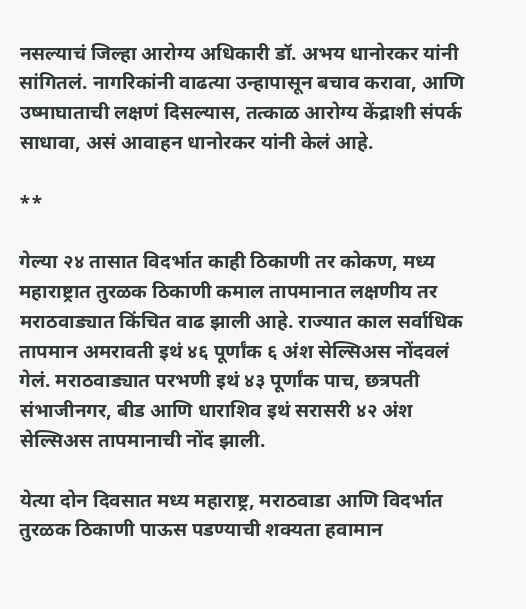नसल्याचं जिल्हा आरोग्य अधिकारी डॉ. अभय धानोरकर यांनी सांगितलं. नागरिकांनी वाढत्या उन्हापासून बचाव करावा, आणि उष्माघाताची लक्षणं दिसल्यास, तत्काळ आरोग्य केंद्राशी संपर्क साधावा, असं आवाहन धानोरकर यांनी केलं आहे.

**

गेल्या २४ तासात विदर्भात काही ठिकाणी तर कोकण, मध्य महाराष्ट्रात तुरळक ठिकाणी कमाल तापमानात लक्षणीय तर मराठवाड्यात किंचित वाढ झाली आहे. राज्यात काल सर्वाधिक तापमान अमरावती इथं ४६ पूर्णांक ६ अंश सेल्सिअस नोंदवलं गेलं. मराठवाड्यात परभणी इथं ४३ पूर्णांक पाच, छत्रपती संभाजीनगर, बीड आणि धाराशिव इथं सरासरी ४२ अंश सेल्सिअस तापमानाची नोंद झाली.

येत्या दोन दिवसात मध्य महाराष्ट्र, मराठवाडा आणि विदर्भात तुरळक ठिकाणी पाऊस पडण्याची शक्यता हवामान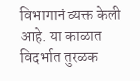विभागानं व्यक्त केली आहे. या काळात विदर्भात तुरळक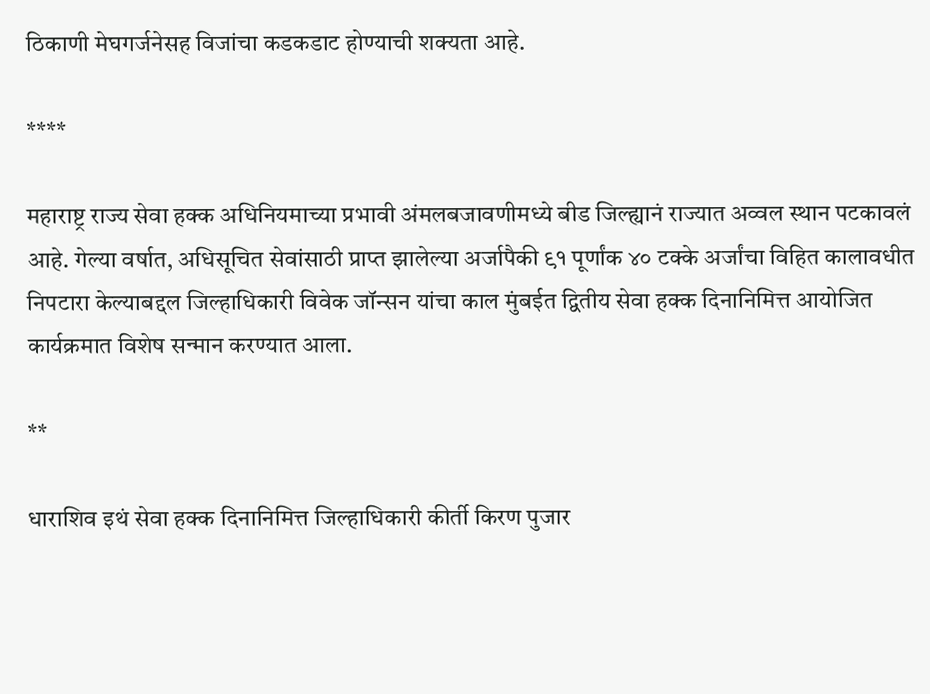ठिकाणी मेघगर्जनेसह विजांचा कडकडाट होण्याची शक्यता आहे.

****

महाराष्ट्र राज्य सेवा हक्क अधिनियमाच्या प्रभावी अंमलबजावणीमध्ये बीड जिल्ह्यानं राज्यात अव्वल स्थान पटकावलं आहे. गेल्या वर्षात, अधिसूचित सेवांसाठी प्राप्त झालेल्या अर्जापैकी ९१ पूर्णांक ४० टक्के अर्जांचा विहित कालावधीत निपटारा केल्याब‌द्दल जिल्हाधिकारी विवेक जॉन्सन यांचा काल मुंबईत द्वितीय सेवा हक्क दिनानिमित्त आयोजित कार्यक्रमात विशेष सन्मान करण्यात आला.

**

धाराशिव इथं सेवा हक्क दिनानिमित्त जिल्हाधिकारी कीर्ती किरण पुजार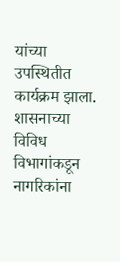यांच्या उपस्थितीत कार्यक्रम झाला. शासनाच्या विविध विभागांकडून नागरिकांना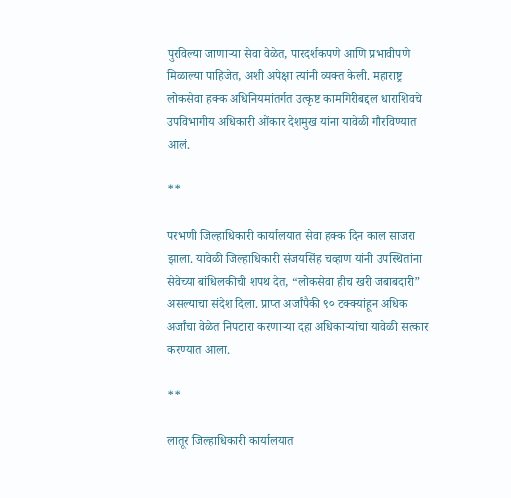पुरविल्या जाणाऱ्या सेवा वेळेत, पारदर्शकपणे आणि प्रभावीपणे मिळाल्या पाहिजेत, अशी अपेक्षा त्यांनी व्यक्त केली. महाराष्ट्र लोकसेवा हक्क अधिनियमांतर्गत उत्कृष्ट कामगिरीबद्दल धाराशिवचे उपविभागीय अधिकारी ओंकार देशमुख यांना यावेळी गौरविण्यात आलं.

**

परभणी जिल्हाधिकारी कार्यालयात सेवा हक्क दिन काल साजरा झाला. यावेळी जिल्हाधिकारी संजयसिंह चव्हाण यांनी उपस्थितांना सेवेच्या बांधिलकीची शपथ देत, “लोकसेवा हीच खरी जबाबदारी” असल्याचा संदेश दिला. प्राप्त अर्जांपैकी ९० टक्क्यांहून अधिक अर्जांचा वेळेत निपटारा करणाऱ्या दहा अधिकाऱ्यांचा यावेळी सत्कार करण्यात आला.

**

लातूर जिल्हाधिकारी कार्यालयात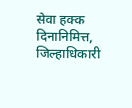सेवा हक्क दिनानिमित्त, जिल्हाधिकारी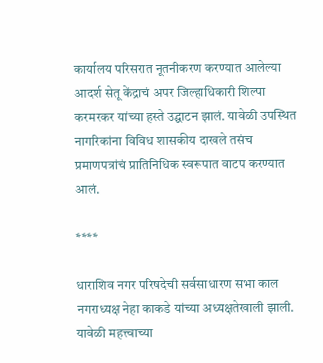कार्यालय परिसरात नूतनीकरण करण्यात आलेल्या आदर्श सेतू केंद्राचं अपर जिल्हाधिकारी शिल्पा करमरकर यांच्या हस्ते उद्घाटन झालं. यावेळी उपस्थित नागरिकांना विविध शासकीय दाखले तसंच प्रमाणपत्रांचं प्रातिनिधिक स्वरूपात वाटप करण्यात आलं.

****

धाराशिव नगर परिषदेची सर्वसाधारण सभा काल नगराध्यक्ष नेहा काकडे यांच्या अध्यक्षतेखाली झाली. यावेळी महत्त्वाच्या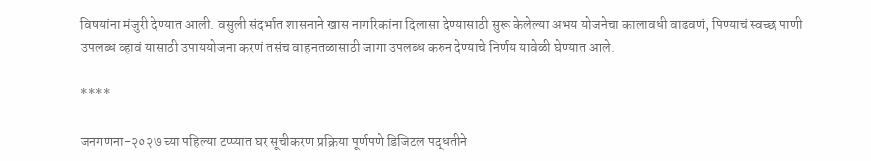विषयांना मंजुरी देण्यात आली. वसुली संदर्भात शासनाने खास नागरिकांना दिलासा देण्यासाठी सुरू केलेल्या अभय योजनेचा कालावधी वाढवणं, पिण्याचं स्वच्छ पाणी उपलब्ध व्हावं यासाठी उपाययोजना करणं तसंच वाहनतळासाठी जागा उपलब्ध करुन देण्याचे निर्णय यावेळी घेण्यात आले.

****

जनगणना-२०२७ च्या पहिल्या टप्प्यात घर सूचीकरण प्रक्रिया पूर्णपणे डिजिटल पद्धतीने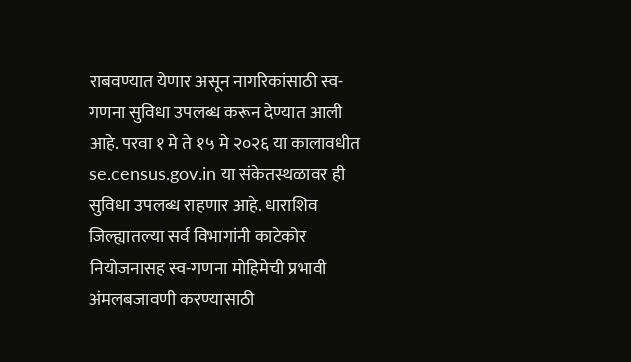राबवण्यात येणार असून नागरिकांसाठी स्व-गणना सुविधा उपलब्ध करून देण्यात आली आहे. परवा १ मे ते १५ मे २०२६ या कालावधीत se.census.gov.in या संकेतस्थळावर ही सुविधा उपलब्ध राहणार आहे. धाराशिव जिल्ह्यातल्या सर्व विभागांनी काटेकोर नियोजनासह स्व-गणना मोहिमेची प्रभावी अंमलबजावणी करण्यासाठी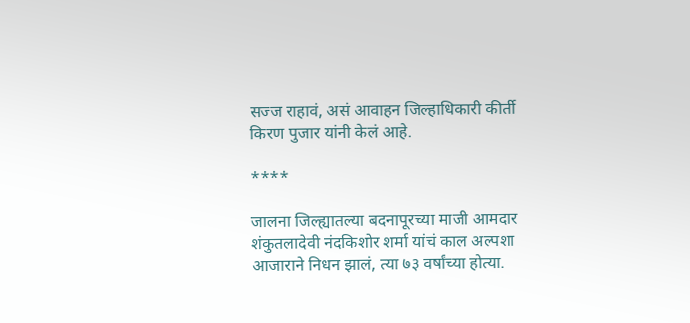सज्ज राहावं, असं आवाहन जिल्हाधिकारी कीर्ती किरण पुजार यांनी केलं आहे.

****

जालना जिल्ह्यातल्या बदनापूरच्या माजी आमदार शंकुतलादेवी नंदकिशोर शर्मा यांचं काल अल्पशा आजाराने निधन झालं, त्या ७३ वर्षांच्या होत्या.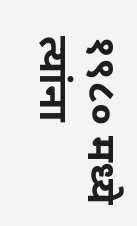१९८० मध्ये त्यांना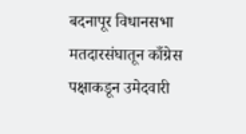बदनापूर विधानसभा मतदारसंघातून काँग्रेस पक्षाकडून उमेदवारी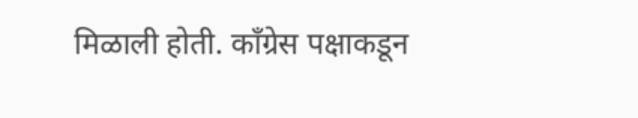मिळाली होती. कॉंग्रेस पक्षाकडून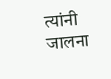त्यांनी जालना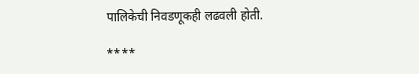पालिकेची निवडणूकही लढवली होती.

****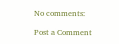No comments:

Post a Comment